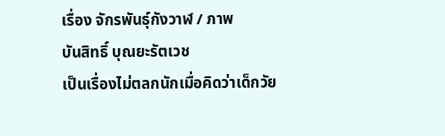เรื่อง จักรพันธุ์กังวาฬ / ภาพ
บันสิทธิ์ บุณยะรัตเวช
เป็นเรื่องไม่ตลกนักเมื่อคิดว่าเด็กวัย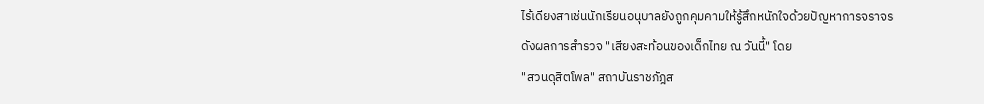ไร้เดียงสาเช่นนักเรียนอนุบาลยังถูกคุมคามให้รู้สึกหนักใจด้วยปัญหาการจราจร
ดังผลการสำรวจ "เสียงสะท้อนของเด็กไทย ณ วันนี้" โดย
"สวนดุสิตโพล" สถาบันราชภัฎส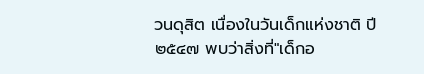วนดุสิต เนื่องในวันเด็กแห่งชาติ ปี
๒๕๔๗ พบว่าสิ่งที่"เด็กอ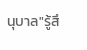นุบาล"รู้สึ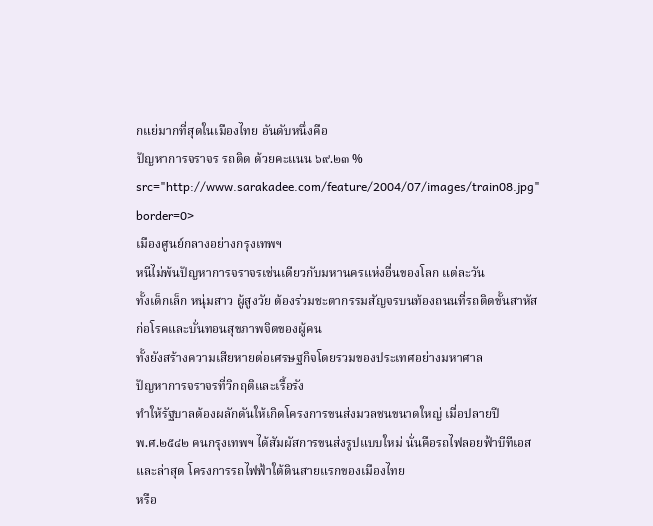กแย่มากที่สุดในเมืองไทย อันดับหนึ่งคือ
ปัญหาการจราจร รถติด ด้วยคะแนน ๖๙.๒๓ %
src="http://www.sarakadee.com/feature/2004/07/images/train08.jpg" border=0>
เมืองศูนย์กลางอย่างกรุงเทพฯ
หนีไม่พ้นปัญหาการจราจรเช่นเดียวกับมหานครแห่งอื่นของโลก แต่ละวัน
ทั้งเด็กเล็ก หนุ่มสาว ผู้สูงวัย ต้องร่วมชะตากรรมสัญจรบนท้องถนนที่รถติดขั้นสาหัส
ก่อโรคและบั่นทอนสุขภาพจิตของผู้คน
ทั้งยังสร้างความเสียหายต่อเศรษฐกิจโดยรวมของประเทศอย่างมหาศาล
ปัญหาการจราจรที่วิกฤติและเรื้อรัง
ทำให้รัฐบาลต้องผลักดันให้เกิดโครงการขนส่งมวลชนขนาดใหญ่ เมื่อปลายปี
พ.ศ.๒๕๔๒ คนกรุงเทพฯ ได้สัมผัสการขนส่งรูปแบบใหม่ นั่นคือรถไฟลอยฟ้าบีทีเอส
และล่าสุด โครงการรถไฟฟ้าใต้ดินสายแรกของเมืองไทย
หรือ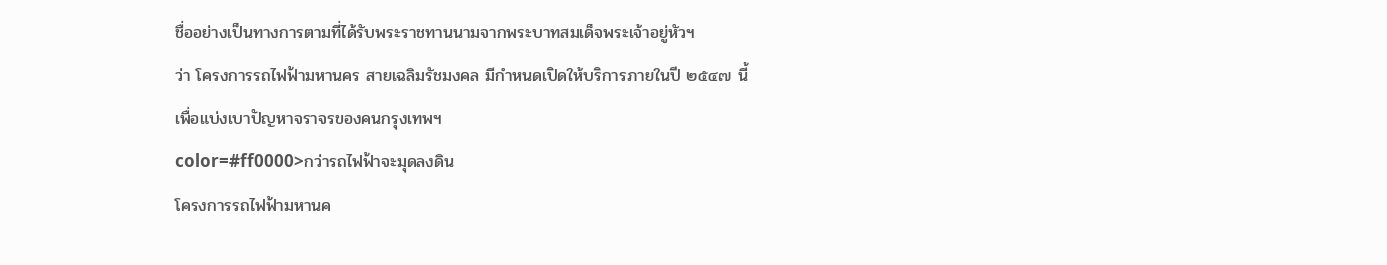ชื่ออย่างเป็นทางการตามที่ได้รับพระราชทานนามจากพระบาทสมเด็จพระเจ้าอยู่หัวฯ
ว่า โครงการรถไฟฟ้ามหานคร สายเฉลิมรัชมงคล มีกำหนดเปิดให้บริการภายในปี ๒๕๔๗ นี้
เพื่อแบ่งเบาปัญหาจราจรของคนกรุงเทพฯ
color=#ff0000>กว่ารถไฟฟ้าจะมุดลงดิน
โครงการรถไฟฟ้ามหานค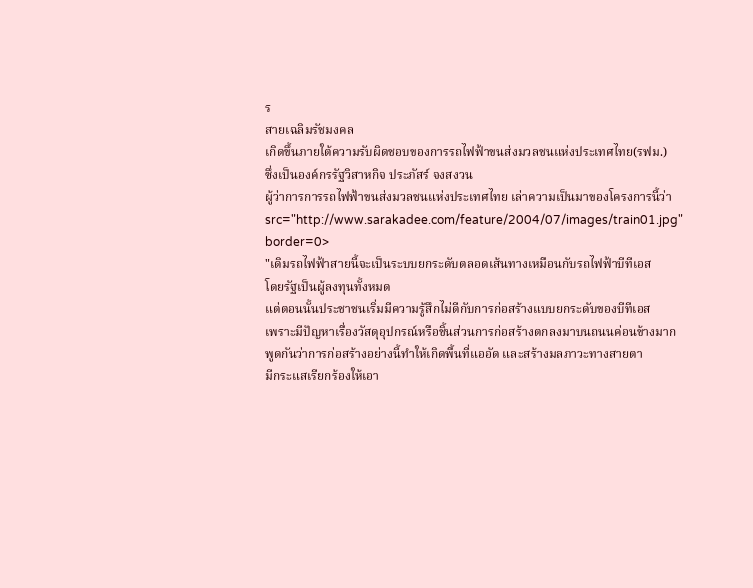ร
สายเฉลิมรัชมงคล
เกิดขึ้นภายใต้ความรับผิดชอบของการรถไฟฟ้าขนส่งมวลชนแห่งประเทศไทย(รฟม.)
ซึ่งเป็นองค์กรรัฐวิสาหกิจ ประภัสร์ จงสงวน
ผู้ว่าการการรถไฟฟ้าขนส่งมวลชนแห่งประเทศไทย เล่าความเป็นมาของโครงการนี้ว่า
src="http://www.sarakadee.com/feature/2004/07/images/train01.jpg" border=0>
"เดิมรถไฟฟ้าสายนี้จะเป็นระบบยกระดับตลอดเส้นทางเหมือนกับรถไฟฟ้าบีทีเอส
โดยรัฐเป็นผู้ลงทุนทั้งหมด
แต่ตอนนั้นประชาชนเริ่มมีความรู้สึกไม่ดีกับการก่อสร้างแบบยกระดับของบีทีเอส
เพราะมีปัญหาเรื่องวัสดุอุปกรณ์หรือชิ้นส่วนการก่อสร้างตกลงมาบนถนนค่อนข้างมาก
พูดกันว่าการก่อสร้างอย่างนี้ทำให้เกิดพื้นที่แออัด และสร้างมลภาวะทางสายตา
มีกระแสเรียกร้องให้เอา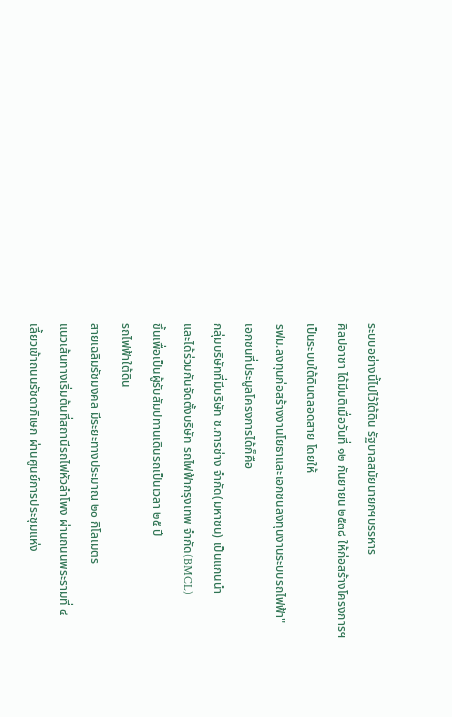ระบบอย่างนี้ไปไว้ใต้ดิน รัฐบาลสมัยนายกฯบรรหาร
ศิลปอาชา ได้มีมติเมื่อวันที่ ๑๒ กันยายน ๒๕๓๘ ให้ก่อสร้างโครงการฯ
เป็นระบบใต้ดินตลอดสาย โดยให้
รฟม.ลงทุนก่อสร้างงานโยธาและเอกชนลงทุนงานระบบรถไฟฟ้า"
เอกชนที่ประมูลโครงการได้ก็คือ
กลุ่มบริษัทที่มีบริษัท ช.การช่าง จำกัด(มหาชน) เป็นแกนนำ
และได้ร่วมกันจัดตั้งบริษัท รถไฟฟ้ากรุงเทพ จำกัด(BMCL)
ขึ้นเพื่อเป็นผู้รับสัมปทานเดินรถเป็นเวลา ๒๕ ปี
รถไฟฟ้าใต้ดิน
สายเฉลิมรัชมงคล มีระยะทางประมาณ ๒๐ กิโลเมตร
แนวเส้นทางเริ่มต้นที่สถานีรถไฟหัวลำโพง ผ่านถนนพระรามที่ ๔
เลี้ยวเข้าถนนรัชดาภิเษก ผ่านศูนย์การประชุมแห่ง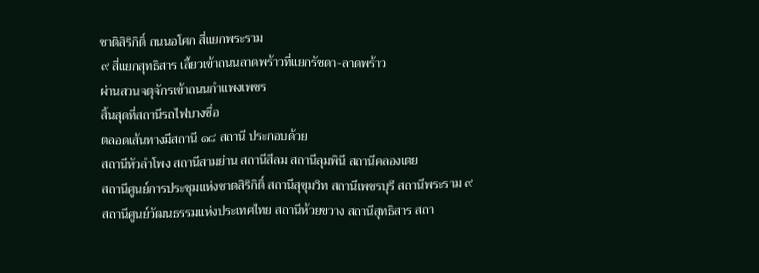ชาติสิริกิติ์ ถนนอโศก สี่แยกพระราม
๙ สี่แยกสุทธิสาร เลี้ยวเข้าถนนลาดพร้าวที่แยกรัชดา-ลาดพร้าว
ผ่านสวนจตุจักรเข้าถนนกำแพงเพชร
สิ้นสุดที่สถานีรถไฟบางซื่อ
ตลอดเส้นทางมีสถานี ๑๘ สถานี ประกอบด้วย
สถานีหัวลำโพง สถานีสามย่าน สถานีสีลม สถานีลุมพินี สถานีคลองเตย
สถานีศูนย์การประชุมแห่งชาตสิริกิติ์ สถานีสุขุมวิท สถานีเพชรบุรี สถานีพระราม ๙
สถานีศูนย์วัฒนธรรมแห่งประเทศไทย สถานีห้วยขวาง สถานีสุทธิสาร สถา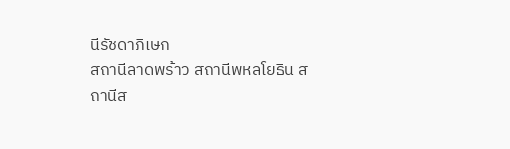นีรัชดาภิเษก
สถานีลาดพร้าว สถานีพหลโยธิน สถานีส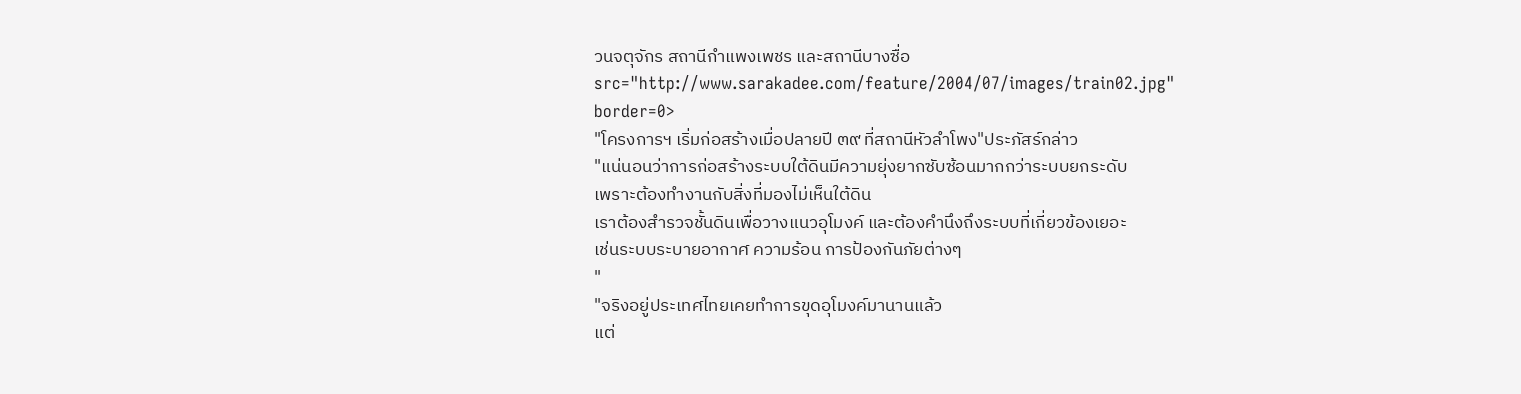วนจตุจักร สถานีกำแพงเพชร และสถานีบางซื่อ
src="http://www.sarakadee.com/feature/2004/07/images/train02.jpg" border=0>
"โครงการฯ เริ่มก่อสร้างเมื่อปลายปี ๓๙ ที่สถานีหัวลำโพง"ประภัสร์กล่าว
"แน่นอนว่าการก่อสร้างระบบใต้ดินมีความยุ่งยากซับซ้อนมากกว่าระบบยกระดับ
เพราะต้องทำงานกับสิ่งที่มองไม่เห็นใต้ดิน
เราต้องสำรวจชั้นดินเพื่อวางแนวอุโมงค์ และต้องคำนึงถึงระบบที่เกี่ยวข้องเยอะ
เช่นระบบระบายอากาศ ความร้อน การป้องกันภัยต่างๆ
"
"จริงอยู่ประเทศไทยเคยทำการขุดอุโมงค์มานานแล้ว
แต่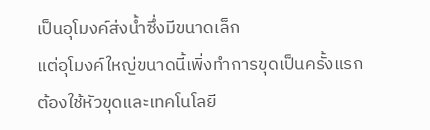เป็นอุโมงค์ส่งน้ำซึ่งมีขนาดเล็ก
แต่อุโมงค์ใหญ่ขนาดนี้เพิ่งทำการขุดเป็นครั้งแรก
ต้องใช้หัวขุดและเทคโนโลยี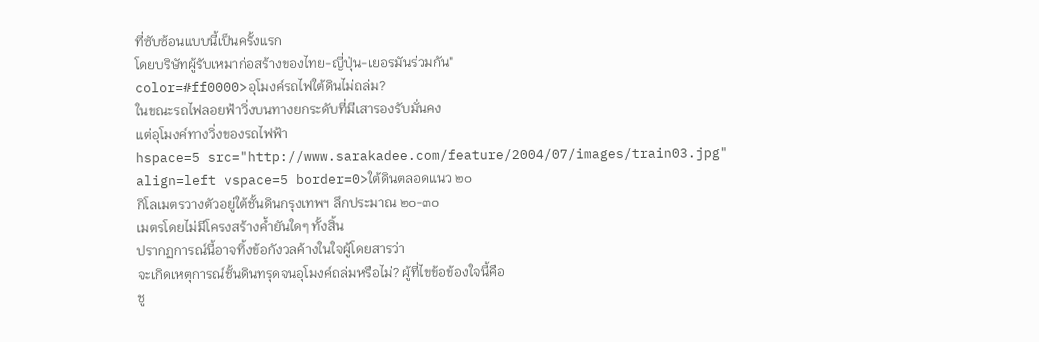ที่ซับซ้อนแบบนี้เป็นครั้งแรก
โดยบริษัทผู้รับเหมาก่อสร้างของไทย-ญี่ปุ่น-เยอรมันร่วมกัน"
color=#ff0000>อุโมงค์รถไฟใต้ดินไม่ถล่ม?
ในขณะรถไฟลอยฟ้าวิ่งบนทางยกระดับที่มีเสารองรับมั่นคง
แต่อุโมงค์ทางวิ่งของรถไฟฟ้า
hspace=5 src="http://www.sarakadee.com/feature/2004/07/images/train03.jpg"
align=left vspace=5 border=0>ใต้ดินตลอดแนว ๒๐
กิโลเมตรวางตัวอยู่ใต้ชั้นดินกรุงเทพฯ ลึกประมาณ ๒๐-๓๐
เมตรโดยไม่มีโครงสร้างค้ำยันใดๆ ทั้งสิ้น
ปรากฏการณ์นี้อาจทิ้งข้อกังวลค้างในใจผู้โดยสารว่า
จะเกิดเหตุการณ์ชั้นดินทรุดจนอุโมงค์ถล่มหรือไม่? ผู้ที่ไขข้อข้องใจนี้คือ
ชู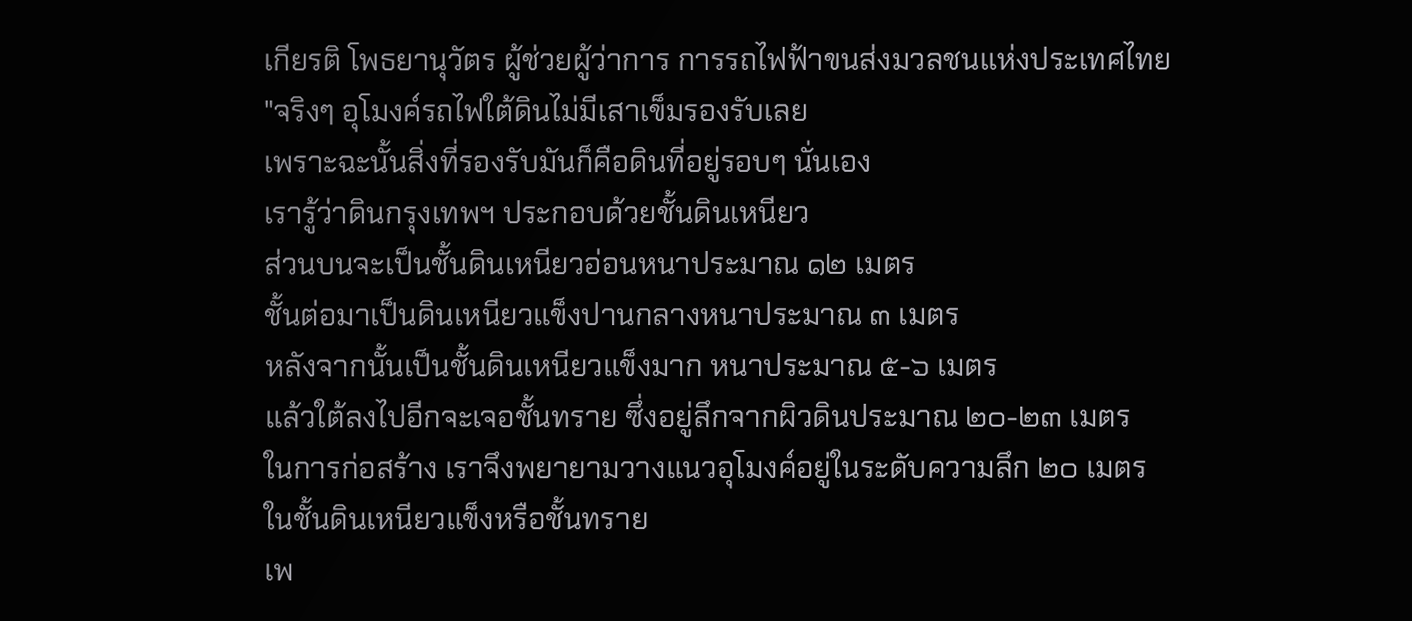เกียรติ โพธยานุวัตร ผู้ช่วยผู้ว่าการ การรถไฟฟ้าขนส่งมวลชนแห่งประเทศไทย
"จริงๆ อุโมงค์รถไฟใต้ดินไม่มีเสาเข็มรองรับเลย
เพราะฉะนั้นสิ่งที่รองรับมันก็คือดินที่อยู่รอบๆ นั่นเอง
เรารู้ว่าดินกรุงเทพฯ ประกอบด้วยชั้นดินเหนียว
ส่วนบนจะเป็นชั้นดินเหนียวอ่อนหนาประมาณ ๑๒ เมตร
ชั้นต่อมาเป็นดินเหนียวแข็งปานกลางหนาประมาณ ๓ เมตร
หลังจากนั้นเป็นชั้นดินเหนียวแข็งมาก หนาประมาณ ๕-๖ เมตร
แล้วใต้ลงไปอีกจะเจอชั้นทราย ซึ่งอยู่ลึกจากผิวดินประมาณ ๒๐-๒๓ เมตร
ในการก่อสร้าง เราจึงพยายามวางแนวอุโมงค์อยู่ในระดับความลึก ๒๐ เมตร
ในชั้นดินเหนียวแข็งหรือชั้นทราย
เพ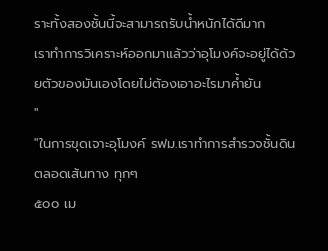ราะทั้งสองชั้นนี้จะสามารถรับน้ำหนักได้ดีมาก
เราทำการวิเคราะห์ออกมาแล้วว่าอุโมงค์จะอยู่ได้ด้วยตัวของมันเองโดยไม่ต้องเอาอะไรมาค้ำยัน
"
"ในการขุดเจาะอุโมงค์ รฟม.เราทำการสำรวจชั้นดินตลอดเส้นทาง ทุกๆ
๕๐๐ เม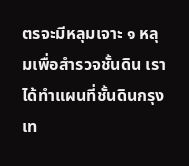ตรจะมีหลุมเจาะ ๑ หลุมเพื่อสำรวจชั้นดิน เราได้ทำแผนที่ชั้นดินกรุงเท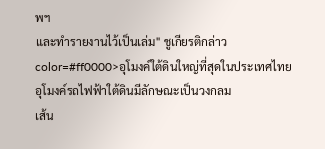พฯ
และทำรายงานไว้เป็นเล่ม" ชูเกียรติกล่าว
color=#ff0000>อุโมงค์ใต้ดินใหญ่ที่สุดในประเทศไทย
อุโมงค์รถไฟฟ้าใต้ดินมีลักษณะเป็นวงกลม
เส้น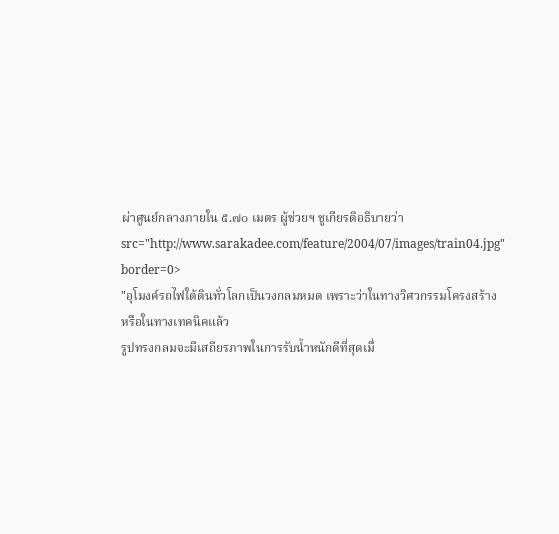ผ่าศูนย์กลางภายใน ๕.๗๐ เมตร ผู้ช่วยฯ ชูเกียรติอธิบายว่า
src="http://www.sarakadee.com/feature/2004/07/images/train04.jpg" border=0>
"อุโมงค์รถไฟใต้ดินทั่วโลกเป็นวงกลมหมด เพราะว่าในทางวิศวกรรมโครงสร้าง
หรือในทางเทคนิคแล้ว
รูปทรงกลมจะมีเสถียรภาพในการรับน้ำหนักดีที่สุดเมื่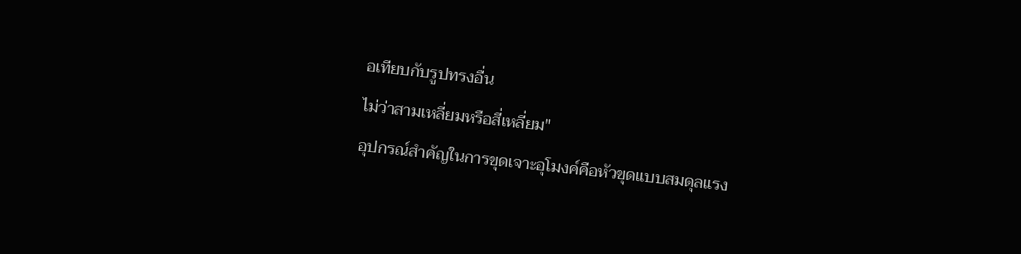อเทียบกับรูปทรงอื่น
ไม่ว่าสามเหลี่ยมหรือสี่เหลี่ยม"
อุปกรณ์สำคัญในการขุดเจาะอุโมงค์คือหัวขุดแบบสมดุลแรง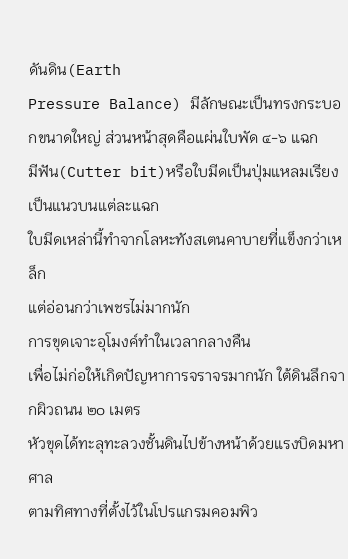ดันดิน(Earth
Pressure Balance) มีลักษณะเป็นทรงกระบอกขนาดใหญ่ ส่วนหน้าสุดคือแผ่นใบพัด ๔-๖ แฉก
มีฟัน(Cutter bit)หรือใบมีดเป็นปุ่มแหลมเรียงเป็นแนวบนแต่ละแฉก
ใบมีดเหล่านี้ทำจากโลหะทังสเตนคาบายที่แข็งกว่าเหล็ก
แต่อ่อนกว่าเพชรไม่มากนัก
การขุดเจาะอุโมงค์ทำในเวลากลางคืน
เพื่อไม่ก่อให้เกิดปัญหาการจราจรมากนัก ใต้ดินลึกจากผิวถนน ๒๐ เมตร
หัวขุดได้ทะลุทะลวงชั้นดินไปข้างหน้าด้วยแรงบิดมหาศาล
ตามทิศทางที่ตั้งไว้ในโปรแกรมคอมพิว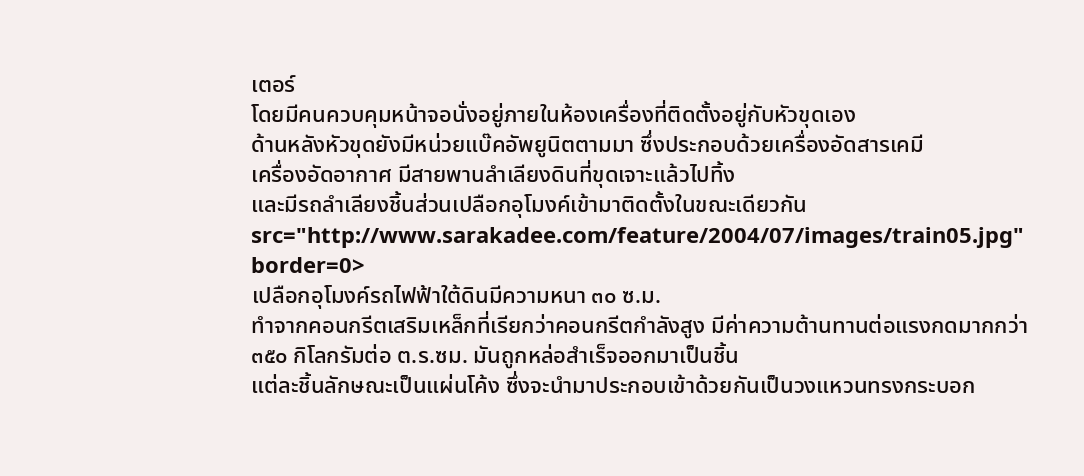เตอร์
โดยมีคนควบคุมหน้าจอนั่งอยู่ภายในห้องเครื่องที่ติดตั้งอยู่กับหัวขุดเอง
ด้านหลังหัวขุดยังมีหน่วยแบ๊คอัพยูนิตตามมา ซึ่งประกอบด้วยเครื่องอัดสารเคมี
เครื่องอัดอากาศ มีสายพานลำเลียงดินที่ขุดเจาะแล้วไปทิ้ง
และมีรถลำเลียงชิ้นส่วนเปลือกอุโมงค์เข้ามาติดตั้งในขณะเดียวกัน
src="http://www.sarakadee.com/feature/2004/07/images/train05.jpg" border=0>
เปลือกอุโมงค์รถไฟฟ้าใต้ดินมีความหนา ๓๐ ซ.ม.
ทำจากคอนกรีตเสริมเหล็กที่เรียกว่าคอนกรีตกำลังสูง มีค่าความต้านทานต่อแรงกดมากกว่า
๓๕๐ กิโลกรัมต่อ ต.ร.ซม. มันถูกหล่อสำเร็จออกมาเป็นชิ้น
แต่ละชิ้นลักษณะเป็นแผ่นโค้ง ซึ่งจะนำมาประกอบเข้าด้วยกันเป็นวงแหวนทรงกระบอก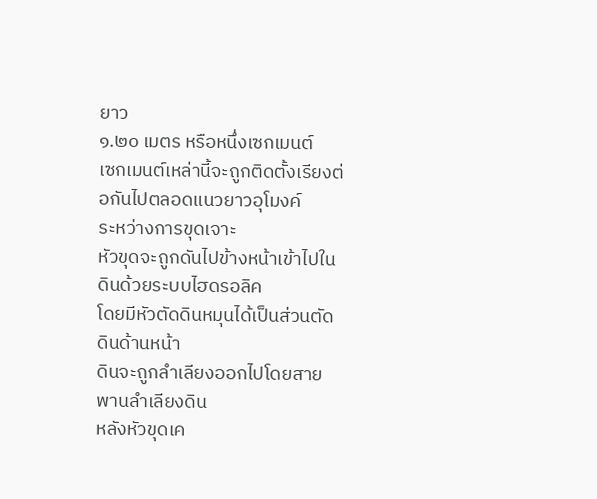ยาว
๑.๒๐ เมตร หรือหนึ่งเซกเมนต์
เซกเมนต์เหล่านี้จะถูกติดตั้งเรียงต่อกันไปตลอดแนวยาวอุโมงค์
ระหว่างการขุดเจาะ
หัวขุดจะถูกดันไปข้างหน้าเข้าไปในดินด้วยระบบไฮดรอลิค
โดยมีหัวตัดดินหมุนได้เป็นส่วนตัดดินด้านหน้า
ดินจะถูกลำเลียงออกไปโดยสายพานลำเลียงดิน
หลังหัวขุดเค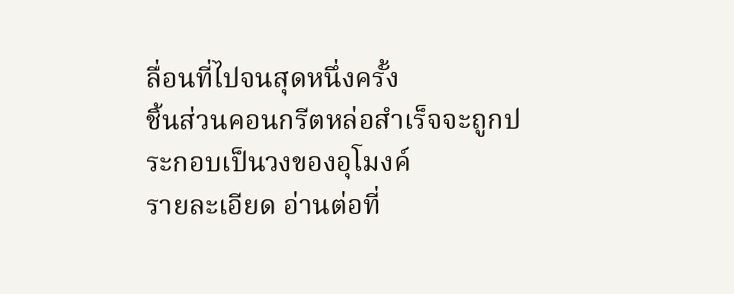ลื่อนที่ไปจนสุดหนึ่งครั้ง
ชิ้นส่วนคอนกรีตหล่อสำเร็จจะถูกประกอบเป็นวงของอุโมงค์
รายละเอียด อ่านต่อที่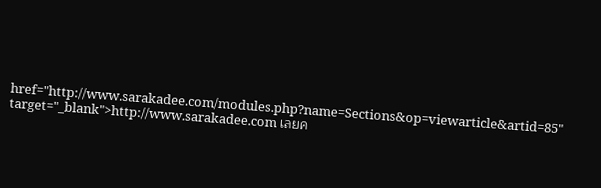href="http://www.sarakadee.com/modules.php?name=Sections&op=viewarticle&artid=85" target="_blank">http://www.sarakadee.com เลยค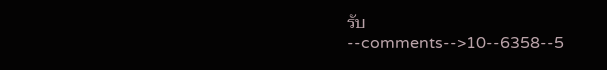รับ
--comments-->10--6358--5